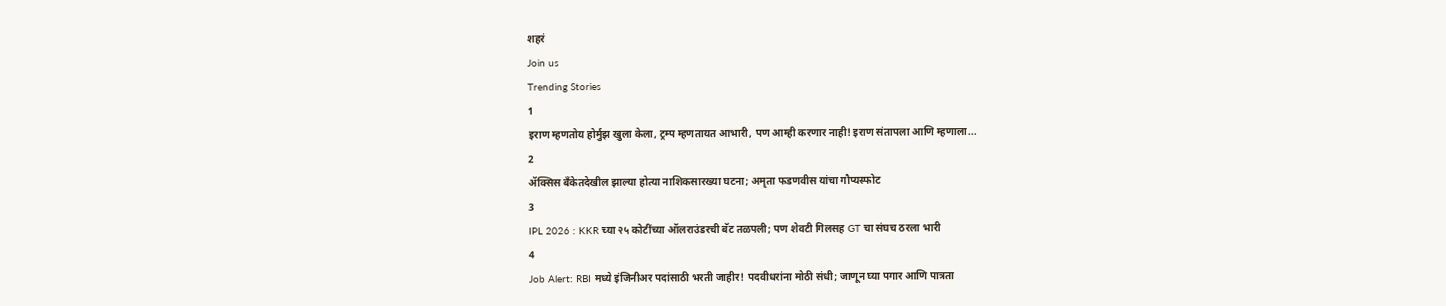शहरं
Join us
Trending Stories
1
इराण म्हणतोय होर्मुझ खुला केला, ट्रम्प म्हणतायत आभारी, पण आम्ही करणार नाही! इराण संतापला आणि म्हणाला...
2
ॲक्सिस बँकेतदेखील झाल्या होत्या नाशिकसारख्या घटना; अमृता फडणवीस यांचा गौप्यस्फोट
3
IPL 2026 : KKR च्या २५ कोटींच्या ऑलराउंडरची बॅट तळपली; पण शेवटी गिलसह GT चा संघच ठरला भारी
4
Job Alert: RBI मध्ये इंजिनीअर पदांसाठी भरती जाहीर! पदवीधरांना मोठी संधी; जाणून घ्या पगार आणि पात्रता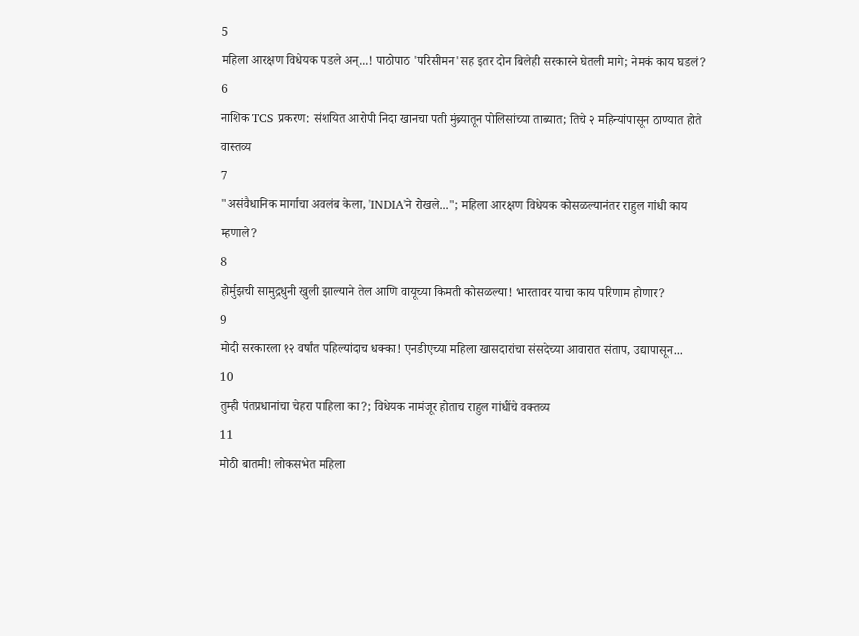5
महिला आरक्षण विधेयक पडले अन्...! पाठोपाठ 'परिसीमन'सह इतर दोन बिलेही सरकारने घेतली मागे; नेमकं काय घडलं?
6
नाशिक TCS प्रकरण: संशयित आरोपी निदा खानचा पती मुंब्र्यातून पोलिसांच्या ताब्यात; तिचे २ महिन्यांपासून ठाण्यात होते वास्तव्य
7
"असंवैधानिक मार्गाचा अवलंब केला, 'INDIA'ने रोखले..."; महिला आरक्षण विधेयक कोसळल्यानंतर राहुल गांधी काय म्हणाले?
8
होर्मुझची सामुद्रधुनी खुली झाल्याने तेल आणि वायूच्या किमती कोसळल्या! भारतावर याचा काय परिणाम होणार?
9
मोदी सरकारला १२ वर्षांत पहिल्यांदाच धक्का! एनडीएच्या महिला खासदारांचा संसदेच्या आवारात संताप, उद्यापासून...
10
तुम्ही पंतप्रधानांचा चेहरा पाहिला का?; विधेयक नामंजूर होताच राहुल गांधींचे वक्तव्य
11
मोठी बातमी! लोकसभेत महिला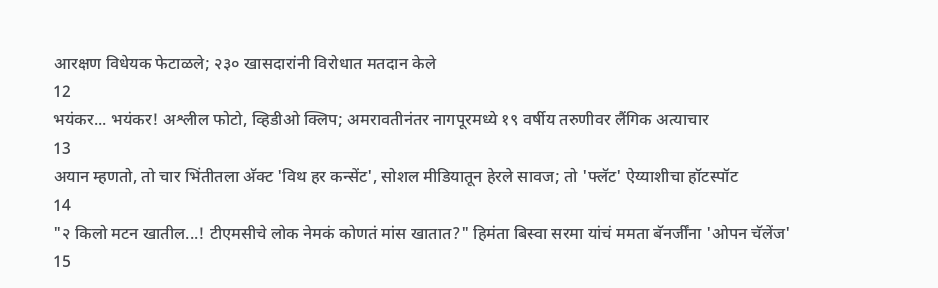आरक्षण विधेयक फेटाळले; २३० खासदारांनी विरोधात मतदान केले
12
भयंकर... भयंकर! अश्लील फोटो, व्हिडीओ क्लिप; अमरावतीनंतर नागपूरमध्ये १९ वर्षीय तरुणीवर लैंगिक अत्याचार
13
अयान म्हणतो, तो चार भिंतीतला अ‍ॅक्ट 'विथ हर कन्सेंट', सोशल मीडियातून हेरले सावज; तो 'फ्लॅट' ऐय्याशीचा हॉटस्पॉट
14
"२ किलो मटन खातील...! टीएमसीचे लोक नेमकं कोणतं मांस खातात?" हिमंता बिस्वा सरमा यांचं ममता बॅनर्जींना 'ओपन चॅलेंज'
15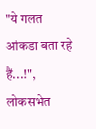"ये गलत आंकडा बता रहे हैं...!", लोकसभेत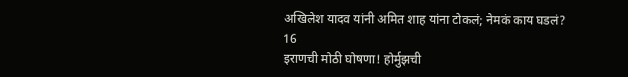अखिलेश यादव यांनी अमित शाह यांना टोकलं; नेमकं काय घडलं?
16
इराणची मोठी घोषणा! होर्मुझची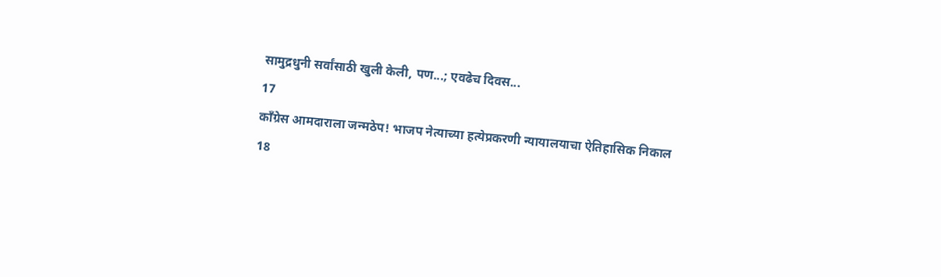सामुद्रधुनी सर्वांसाठी खुली केली, पण...; एवढेच दिवस...
17
काँग्रेस आमदाराला जन्मठेप! भाजप नेत्याच्या हत्येप्रकरणी न्यायालयाचा ऐतिहासिक निकाल
18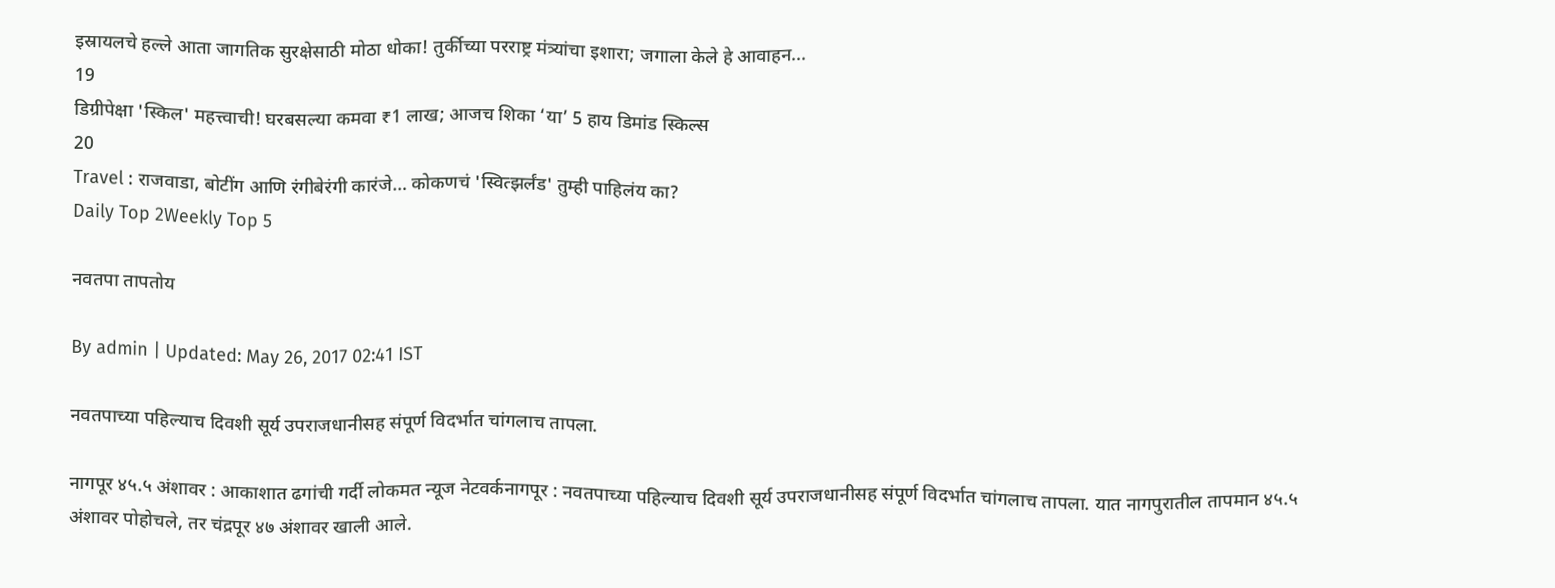इस्रायलचे हल्ले आता जागतिक सुरक्षेसाठी मोठा धोका! तुर्कीच्या परराष्ट्र मंत्र्यांचा इशारा; जगाला केले हे आवाहन...
19
डिग्रीपेक्षा 'स्किल' महत्त्वाची! घरबसल्या कमवा ₹1 लाख; आजच शिका ‘या’ 5 हाय डिमांड स्किल्स
20
Travel : राजवाडा, बोटींग आणि रंगीबेरंगी कारंजे… कोकणचं 'स्वित्झर्लंड' तुम्ही पाहिलंय का?
Daily Top 2Weekly Top 5

नवतपा तापतोय

By admin | Updated: May 26, 2017 02:41 IST

नवतपाच्या पहिल्याच दिवशी सूर्य उपराजधानीसह संपूर्ण विदर्भात चांगलाच तापला.

नागपूर ४५.५ अंशावर : आकाशात ढगांची गर्दी लोकमत न्यूज नेटवर्कनागपूर : नवतपाच्या पहिल्याच दिवशी सूर्य उपराजधानीसह संपूर्ण विदर्भात चांगलाच तापला. यात नागपुरातील तापमान ४५.५ अंशावर पोहोचले, तर चंद्रपूर ४७ अंशावर खाली आले.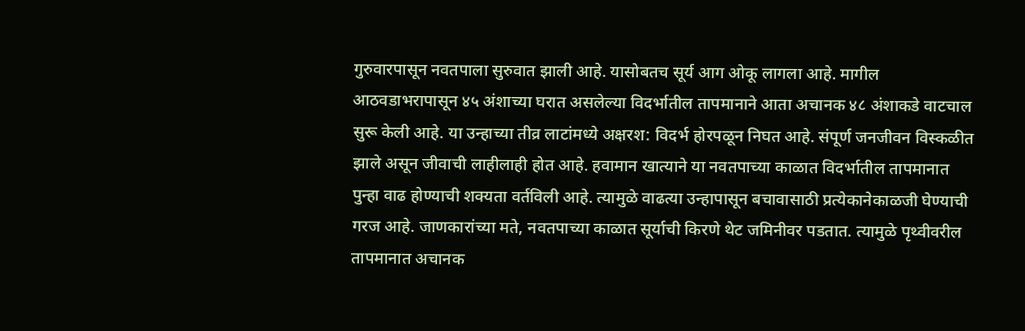गुरुवारपासून नवतपाला सुरुवात झाली आहे. यासोबतच सूर्य आग ओकू लागला आहे. मागील आठवडाभरापासून ४५ अंशाच्या घरात असलेल्या विदर्भातील तापमानाने आता अचानक ४८ अंशाकडे वाटचाल सुरू केली आहे. या उन्हाच्या तीव्र लाटांमध्ये अक्षरश: विदर्भ होरपळून निघत आहे. संपूर्ण जनजीवन विस्कळीत झाले असून जीवाची लाहीलाही होत आहे. हवामान खात्याने या नवतपाच्या काळात विदर्भातील तापमानात पुन्हा वाढ होण्याची शक्यता वर्तविली आहे. त्यामुळे वाढत्या उन्हापासून बचावासाठी प्रत्येकानेकाळजी घेण्याची गरज आहे. जाणकारांच्या मते, नवतपाच्या काळात सूर्याची किरणे थेट जमिनीवर पडतात. त्यामुळे पृथ्वीवरील तापमानात अचानक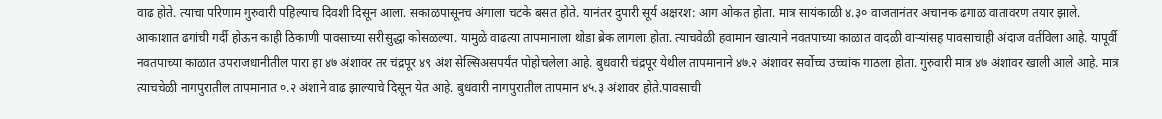वाढ होते. त्याचा परिणाम गुरुवारी पहिल्याच दिवशी दिसून आला. सकाळपासूनच अंगाला चटके बसत होते. यानंतर दुपारी सूर्य अक्षरश: आग ओकत होता. मात्र सायंकाळी ४.३० वाजतानंतर अचानक ढगाळ वातावरण तयार झाले. आकाशात ढगांची गर्दी होऊन काही ठिकाणी पावसाच्या सरीसुद्धा कोसळल्या. यामुळे वाढत्या तापमानाला थोडा ब्रेक लागला होता. त्याचवेळी हवामान खात्याने नवतपाच्या काळात वादळी वाऱ्यांसह पावसाचाही अंदाज वर्तविला आहे. यापूर्वी नवतपाच्या काळात उपराजधानीतील पारा हा ४७ अंशावर तर चंद्रपूर ४९ अंश सेल्सिअसपर्यंत पोहोचलेला आहे. बुधवारी चंद्रपूर येथील तापमानाने ४७.२ अंशावर सर्वोच्च उच्चांक गाठला होता. गुरुवारी मात्र ४७ अंशावर खाली आले आहे. मात्र त्याचचेळी नागपुरातील तापमानात ०.२ अंशाने वाढ झाल्याचे दिसून येत आहे. बुधवारी नागपुरातील तापमान ४५.३ अंशावर होते.पावसाची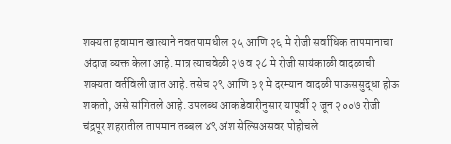शक्यता हवामान खात्याने नवतपामधील २५ आणि २६ मे रोजी सर्वाधिक तापमानाचा अंदाज व्यक्त केला आहे. मात्र त्याचवेळी २७ व २८ मे रोजी सायंकाळी वादळाची शक्यता वर्तविली जात आहे. तसेच २९ आणि ३१ मे दरम्यान वादळी पाऊससुद्धा होऊ शकतो, असे सांगितले आहे. उपलब्ध आकडेवारीनुसार यापूर्वी २ जून २००७ रोजी चंद्रपूर शहरातील तापमान तब्बल ४९ अंश सेल्सिअसवर पोहोचले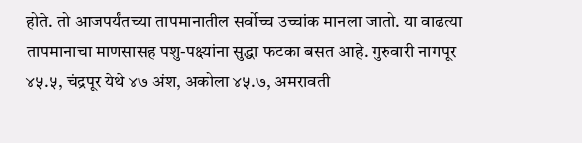होते. तो आजपर्यंतच्या तापमानातील सर्वोच्च उच्चांक मानला जातो. या वाढत्या तापमानाचा माणसासह पशु-पक्ष्यांना सुद्धा फटका बसत आहे. गुरुवारी नागपूर ४५.५, चंद्रपूर येथे ४७ अंश, अकोला ४५.७, अमरावती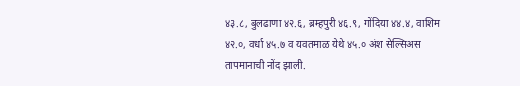४३.८, बुलढाणा ४२.६, ब्रम्हपुरी ४६.९, गोंदिया ४४.४, वाशिम ४२.०, वर्धा ४५.७ व यवतमाळ येथे ४५.० अंश सेल्सिअस तापमानाची नोंद झाली.